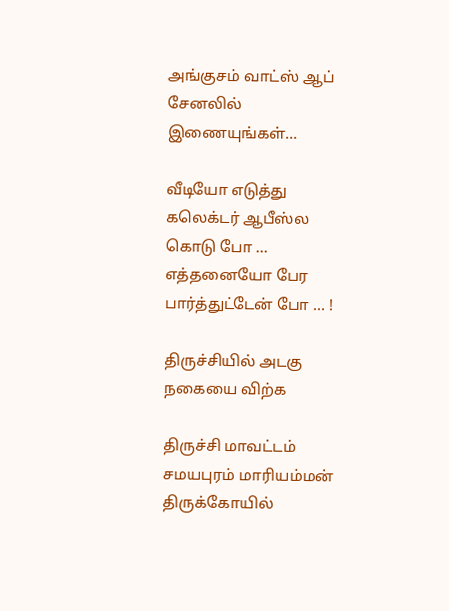அங்குசம் வாட்ஸ் ஆப் சேனலில் இணையுங்கள்...

வீடியோ எடுத்து கலெக்டர் ஆபீஸ்ல கொடு போ … எத்தனையோ பேர பார்த்துட்டேன் போ … !

திருச்சியில் அடகு நகையை விற்க

திருச்சி மாவட்டம் சமயபுரம் மாரியம்மன் திருக்கோயில்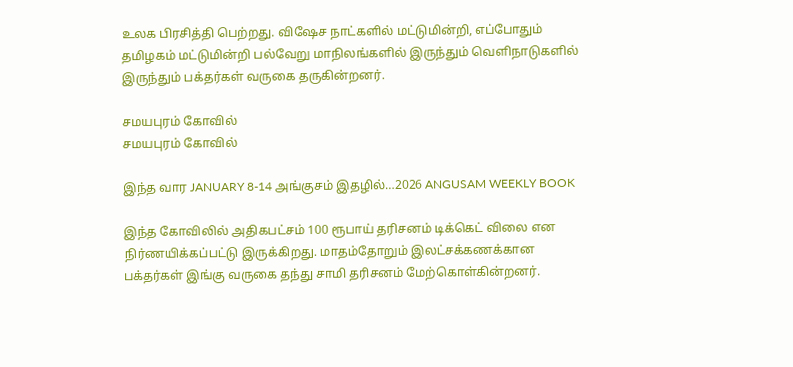உலக பிரசித்தி பெற்றது. விஷேச நாட்களில் மட்டுமின்றி, எப்போதும் தமிழகம் மட்டுமின்றி பல்வேறு மாநிலங்களில் இருந்தும் வெளிநாடுகளில் இருந்தும் பக்தர்கள் வருகை தருகின்றனர்.

சமயபுரம் கோவில்
சமயபுரம் கோவில்

இந்த வார JANUARY 8-14 அங்குசம் இதழில்…2026 ANGUSAM WEEKLY BOOK

இந்த கோவிலில் அதிகபட்சம் 100 ரூபாய் தரிசனம் டிக்கெட் விலை என நிர்ணயிக்கப்பட்டு இருக்கிறது. மாதம்தோறும் இலட்சக்கணக்கான பக்தர்கள் இங்கு வருகை தந்து சாமி தரிசனம் மேற்கொள்கின்றனர்.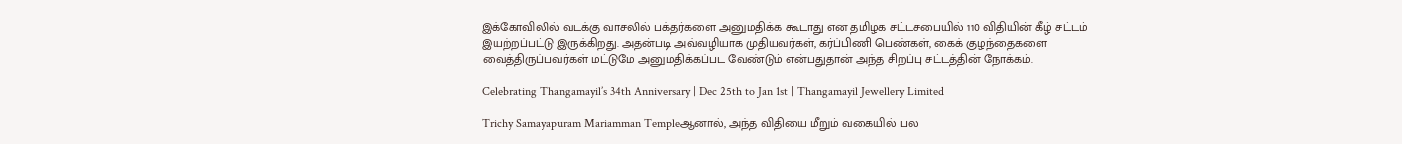இக்கோவிலில் வடக்கு வாசலில் பக்தர்களை அனுமதிக்க கூடாது என தமிழக சட்டசபையில் 110 விதியின் கீழ் சட்டம் இயற்றப்பட்டு இருக்கிறது. அதன்படி அவ்வழியாக முதியவர்கள், கர்ப்பிணி பெண்கள், கைக் குழந்தைகளை வைத்திருப்பவர்கள் மட்டுமே அனுமதிக்கப்பட வேண்டும் என்பதுதான் அந்த சிறப்பு சட்டத்தின் நோக்கம்.

Celebrating Thangamayil’s 34th Anniversary | Dec 25th to Jan 1st | Thangamayil Jewellery Limited

Trichy Samayapuram Mariamman Templeஆனால், அந்த விதியை மீறும் வகையில் பல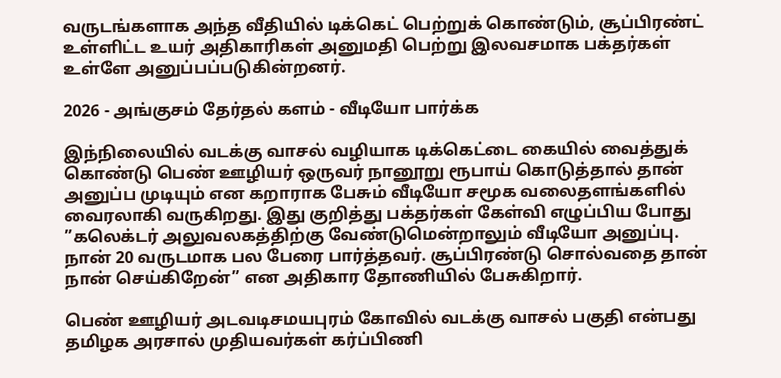வருடங்களாக அந்த வீதியில் டிக்கெட் பெற்றுக் கொண்டும், சூப்பிரண்ட் உள்ளிட்ட உயர் அதிகாரிகள் அனுமதி பெற்று இலவசமாக பக்தர்கள் உள்ளே அனுப்பப்படுகின்றனர்.

2026 - அங்குசம் தேர்தல் களம் - வீடியோ பார்க்க

இந்நிலையில் வடக்கு வாசல் வழியாக டிக்கெட்டை கையில் வைத்துக் கொண்டு பெண் ஊழியர் ஒருவர் நானூறு ரூபாய் கொடுத்தால் தான் அனுப்ப முடியும் என கறாராக பேசும் வீடியோ சமூக வலைதளங்களில் வைரலாகி வருகிறது. இது குறித்து பக்தர்கள் கேள்வி எழுப்பிய போது ”கலெக்டர் அலுவலகத்திற்கு வேண்டுமென்றாலும் வீடியோ அனுப்பு. நான் 20 வருடமாக பல பேரை பார்த்தவர். சூப்பிரண்டு சொல்வதை தான் நான் செய்கிறேன்” என அதிகார தோணியில் பேசுகிறார்.

பெண் ஊழியர் அடவடிசமயபுரம் கோவில் வடக்கு வாசல் பகுதி என்பது தமிழக அரசால் முதியவர்கள் கர்ப்பிணி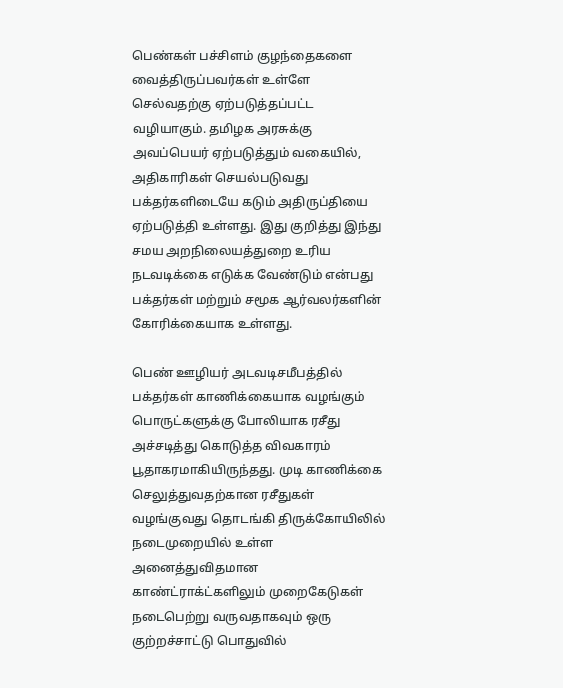பெண்கள் பச்சிளம் குழந்தைகளை வைத்திருப்பவர்கள் உள்ளே செல்வதற்கு ஏற்படுத்தப்பட்ட வழியாகும். தமிழக அரசுக்கு அவப்பெயர் ஏற்படுத்தும் வகையில், அதிகாரிகள் செயல்படுவது பக்தர்களிடையே கடும் அதிருப்தியை ஏற்படுத்தி உள்ளது. இது குறித்து இந்து சமய அறநிலையத்துறை உரிய நடவடிக்கை எடுக்க வேண்டும் என்பது பக்தர்கள் மற்றும் சமூக ஆர்வலர்களின் கோரிக்கையாக உள்ளது.

பெண் ஊழியர் அடவடிசமீபத்தில் பக்தர்கள் காணிக்கையாக வழங்கும் பொருட்களுக்கு போலியாக ரசீது அச்சடித்து கொடுத்த விவகாரம் பூதாகரமாகியிருந்தது. முடி காணிக்கை செலுத்துவதற்கான ரசீதுகள் வழங்குவது தொடங்கி திருக்கோயிலில் நடைமுறையில் உள்ள அனைத்துவிதமான காண்ட்ராக்ட்களிலும் முறைகேடுகள் நடைபெற்று வருவதாகவும் ஒரு குற்றச்சாட்டு பொதுவில்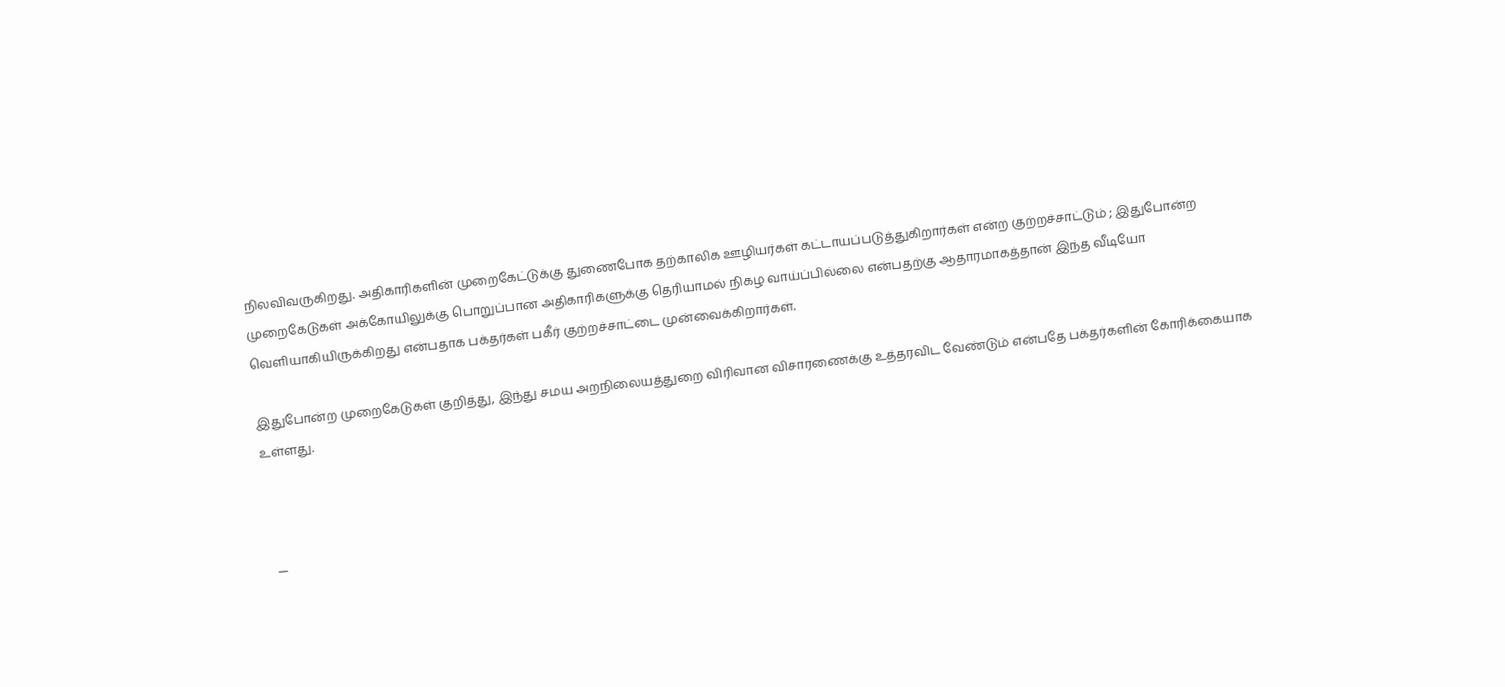நிலவிவருகிறது. அதிகாரிகளின் முறைகேட்டுக்கு துணைபோக தற்காலிக ஊழியர்கள் கட்டாயப்படுத்துகிறார்கள் என்ற குற்றச்சாட்டும் ; இதுபோன்ற முறைகேடுகள் அக்கோயிலுக்கு பொறுப்பான அதிகாரிகளுக்கு தெரியாமல் நிகழ வாய்ப்பில்லை என்பதற்கு ஆதாரமாகத்தான் இந்த வீடியோ வெளியாகியிருக்கிறது என்பதாக பக்தர்கள் பகீர் குற்றச்சாட்டை முன்வைக்கிறார்கள்.

இதுபோன்ற முறைகேடுகள் குறித்து, இந்து சமய அறநிலையத்துறை விரிவான விசாரணைக்கு உத்தரவிட வேண்டும் என்பதே பக்தர்களின் கோரிக்கையாக உள்ளது.



  —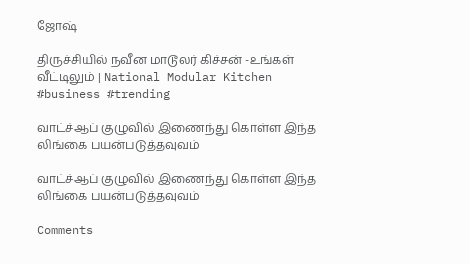ஜோஷ்

திருச்சியில் நவீன மாடூலர் கிச்சன் -உங்கள் வீட்டிலும் | National Modular Kitchen #business #trending

வாட்ச்ஆப் குழுவில் இணைந்து கொள்ள இந்த லிங்கை பயன்படுத்தவுவம்

வாட்ச்ஆப் குழுவில் இணைந்து கொள்ள இந்த லிங்கை பயன்படுத்தவுவம்

Comments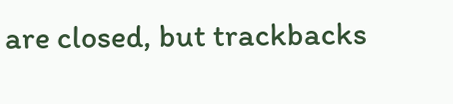are closed, but trackbacks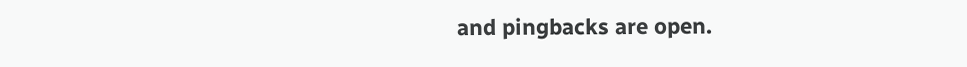and pingbacks are open.